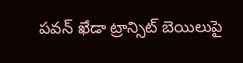పవన్ ఖేడా ట్రాన్సిట్ బెయిలుపై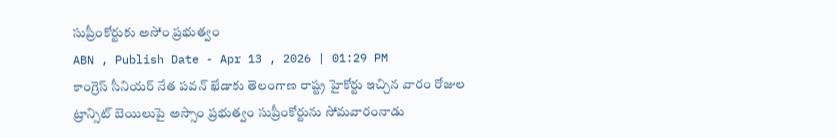సుప్రీంకోర్టుకు అసోం ప్రభుత్వం
ABN , Publish Date - Apr 13 , 2026 | 01:29 PM
కాంగ్రెస్ సీనియర్ నేత పవన్ ఖేడాకు తెలంగాణ రాష్ట్ర హైకోర్టు ఇచ్చిన వారం రోజుల ట్రాన్సిట్ బెయిలుపై అస్సాం ప్రభుత్వం సుప్రీంకోర్టును సోమవారంనాడు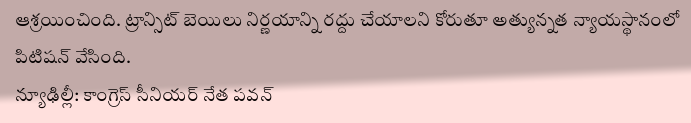ఆశ్రయించింది. ట్రాన్సిట్ బెయిలు నిర్ణయాన్ని రద్దు చేయాలని కోరుతూ అత్యున్నత న్యాయస్థానంలో పిటిషన్ వేసింది.
న్యూఢిల్లీ: కాంగ్రెస్ సీనియర్ నేత పవన్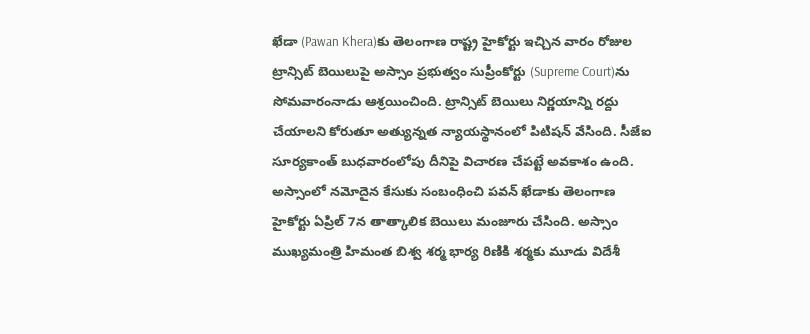ఖేడా (Pawan Khera)కు తెలంగాణ రాష్ట్ర హైకోర్టు ఇచ్చిన వారం రోజుల ట్రాన్సిట్ బెయిలుపై అస్సాం ప్రభుత్వం సుప్రీంకోర్టు (Supreme Court)ను సోమవారంనాడు ఆశ్రయించింది. ట్రాన్సిట్ బెయిలు నిర్ణయాన్ని రద్దు చేయాలని కోరుతూ అత్యున్నత న్యాయస్థానంలో పిటిషన్ వేసింది. సీజేఐ సూర్యకాంత్ బుధవారంలోపు దీనిపై విచారణ చేపట్టే అవకాశం ఉంది.
అస్సాంలో నమోదైన కేసుకు సంబంధించి పవన్ ఖేడాకు తెలంగాణ హైకోర్టు ఏప్రిల్ 7న తాత్కాలిక బెయిలు మంజూరు చేసింది. అస్సాం ముఖ్యమంత్రి హిమంత బిశ్వ శర్మ భార్య రిణికి శర్మకు మూడు విదేశీ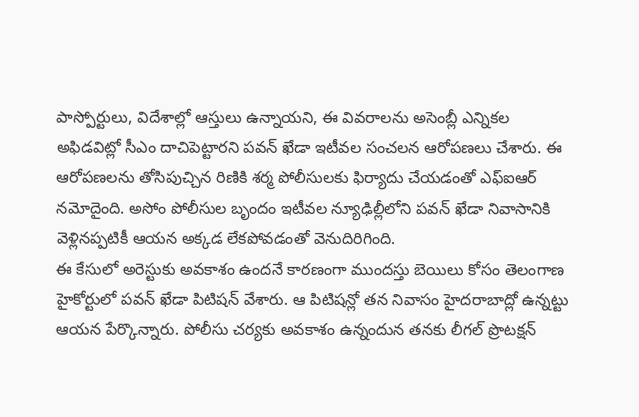పాస్పోర్టులు, విదేశాల్లో ఆస్తులు ఉన్నాయని, ఈ వివరాలను అసెంబ్లీ ఎన్నికల అఫిడవిట్లో సీఎం దాచిపెట్టారని పవన్ ఖేడా ఇటీవల సంచలన ఆరోపణలు చేశారు. ఈ ఆరోపణలను తోసిపుచ్చిన రిణికి శర్మ పోలీసులకు ఫిర్యాదు చేయడంతో ఎఫ్ఐఆర్ నమోదైంది. అసోం పోలీసుల బృందం ఇటీవల న్యూఢిల్లీలోని పవన్ ఖేడా నివాసానికి వెళ్లినప్పటికీ ఆయన అక్కడ లేకపోవడంతో వెనుదిరిగింది.
ఈ కేసులో అరెస్టుకు అవకాశం ఉందనే కారణంగా ముందస్తు బెయిలు కోసం తెలంగాణ హైకోర్టులో పవన్ ఖేడా పిటిషన్ వేశారు. ఆ పిటిషన్లో తన నివాసం హైదరాబాద్లో ఉన్నట్టు ఆయన పేర్కొన్నారు. పోలీసు చర్యకు అవకాశం ఉన్నందున తనకు లీగల్ ప్రొటక్షన్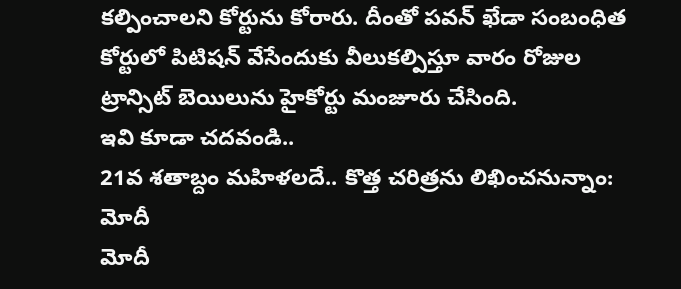కల్పించాలని కోర్టును కోరారు. దీంతో పవన్ ఖేడా సంబంధిత కోర్టులో పిటిషన్ వేసేందుకు వీలుకల్పిస్తూ వారం రోజుల ట్రాన్సిట్ బెయిలును హైకోర్టు మంజూరు చేసింది.
ఇవి కూడా చదవండి..
21వ శతాబ్దం మహిళలదే.. కొత్త చరిత్రను లిఖించనున్నాం: మోదీ
మోదీ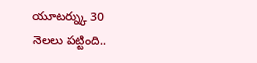యూటర్న్కు 30 నెలలు పట్టింది..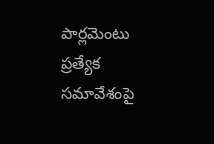పార్లమెంటు ప్రత్యేక సమావేశంపై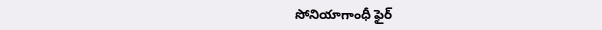సోనియాగాంధీ ఫైర్